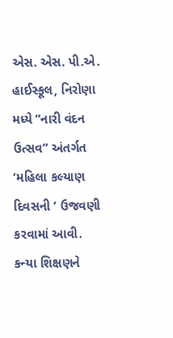એસ. એસ. પી.એ. હાઈસ્કૂલ, નિરોણા મધ્યે ”નારી વંદન ઉત્સવ” અંતર્ગત ‘મહિલા કલ્યાણ દિવસની ‘ ઉજવણી કરવામાં આવી.
કન્યા શિક્ષણને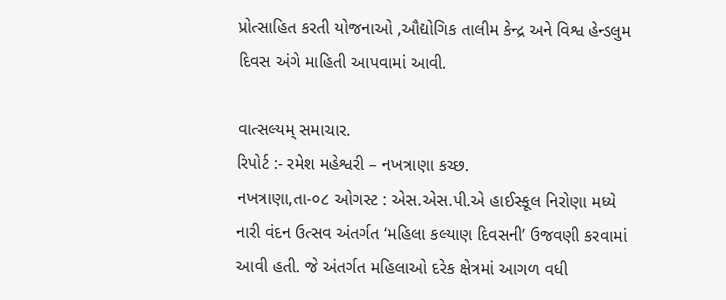પ્રોત્સાહિત કરતી યોજનાઓ ,ઔદ્યોગિક તાલીમ કેન્દ્ર અને વિશ્વ હેન્ડલુમ દિવસ અંગે માહિતી આપવામાં આવી.

વાત્સલ્યમ્ સમાચાર.
રિપોર્ટ :- રમેશ મહેશ્વરી – નખત્રાણા કચ્છ.
નખત્રાણા,તા-૦૮ ઓગસ્ટ : એસ.એસ.પી.એ હાઈસ્કૂલ નિરોણા મધ્યે નારી વંદન ઉત્સવ અંતર્ગત ‘મહિલા કલ્યાણ દિવસની’ ઉજવણી કરવામાં આવી હતી. જે અંતર્ગત મહિલાઓ દરેક ક્ષેત્રમાં આગળ વધી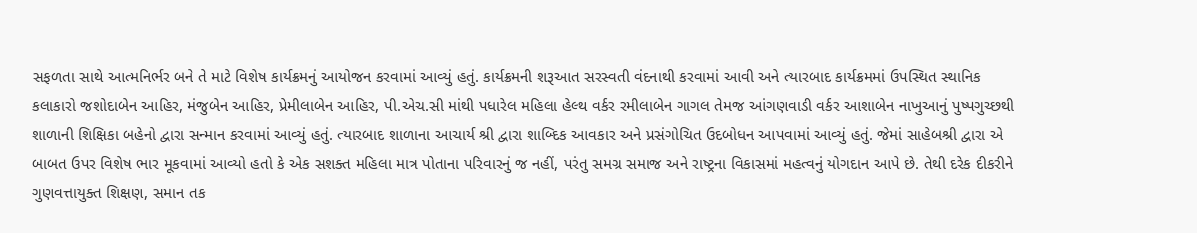સફળતા સાથે આત્મનિર્ભર બને તે માટે વિશેષ કાર્યક્રમનું આયોજન કરવામાં આવ્યું હતું. કાર્યક્રમની શરૂઆત સરસ્વતી વંદનાથી કરવામાં આવી અને ત્યારબાદ કાર્યક્રમમાં ઉપસ્થિત સ્થાનિક કલાકારો જશોદાબેન આહિર, મંજુબેન આહિર, પ્રેમીલાબેન આહિર, પી.એચ.સી માંથી પધારેલ મહિલા હેલ્થ વર્કર રમીલાબેન ગાગલ તેમજ આંગણવાડી વર્કર આશાબેન નાખુઆનું પુષ્પગુચ્છથી શાળાની શિક્ષિકા બહેનો દ્વારા સન્માન કરવામાં આવ્યું હતું. ત્યારબાદ શાળાના આચાર્ય શ્રી દ્વારા શાબ્દિક આવકાર અને પ્રસંગોચિત ઉદબોધન આપવામાં આવ્યું હતું. જેમાં સાહેબશ્રી દ્વારા એ બાબત ઉપર વિશેષ ભાર મૂકવામાં આવ્યો હતો કે એક સશક્ત મહિલા માત્ર પોતાના પરિવારનું જ નહીં, પરંતુ સમગ્ર સમાજ અને રાષ્ટ્રના વિકાસમાં મહત્વનું યોગદાન આપે છે. તેથી દરેક દીકરીને ગુણવત્તાયુક્ત શિક્ષણ, સમાન તક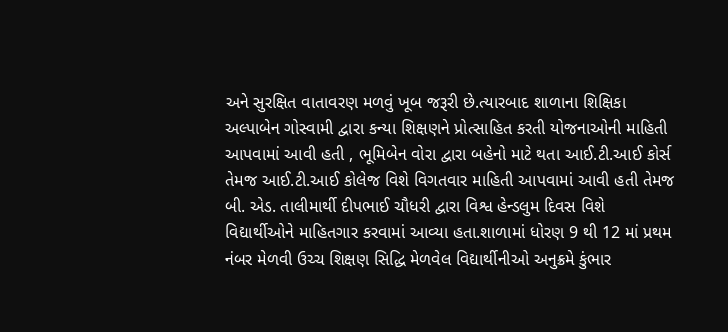અને સુરક્ષિત વાતાવરણ મળવું ખૂબ જરૂરી છે.ત્યારબાદ શાળાના શિક્ષિકા અલ્પાબેન ગોસ્વામી દ્વારા કન્યા શિક્ષણને પ્રોત્સાહિત કરતી યોજનાઓની માહિતી આપવામાં આવી હતી , ભૂમિબેન વોરા દ્વારા બહેનો માટે થતા આઈ.ટી.આઈ કોર્સ તેમજ આઈ.ટી.આઈ કોલેજ વિશે વિગતવાર માહિતી આપવામાં આવી હતી તેમજ બી. એડ. તાલીમાર્થી દીપભાઈ ચૌધરી દ્વારા વિશ્વ હેન્ડલુમ દિવસ વિશે વિદ્યાર્થીઓને માહિતગાર કરવામાં આવ્યા હતા.શાળામાં ધોરણ 9 થી 12 માં પ્રથમ નંબર મેળવી ઉચ્ચ શિક્ષણ સિદ્ધિ મેળવેલ વિદ્યાર્થીનીઓ અનુક્રમે કુંભાર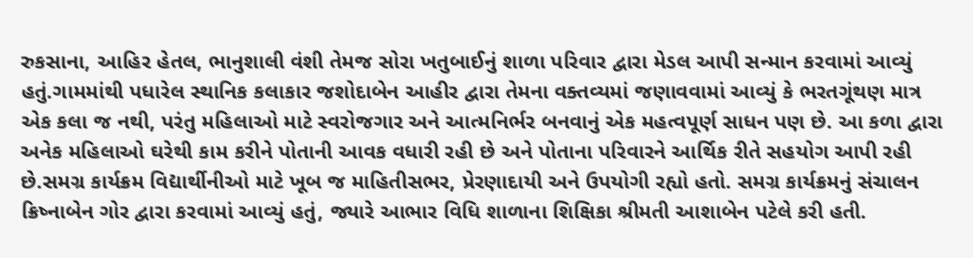રુકસાના, આહિર હેતલ, ભાનુશાલી વંશી તેમજ સોરા ખતુબાઈનું શાળા પરિવાર દ્વારા મેડલ આપી સન્માન કરવામાં આવ્યું હતું.ગામમાંથી પધારેલ સ્થાનિક કલાકાર જશોદાબેન આહીર દ્વારા તેમના વક્તવ્યમાં જણાવવામાં આવ્યું કે ભરતગૂંથણ માત્ર એક કલા જ નથી, પરંતુ મહિલાઓ માટે સ્વરોજગાર અને આત્મનિર્ભર બનવાનું એક મહત્વપૂર્ણ સાધન પણ છે. આ કળા દ્વારા અનેક મહિલાઓ ઘરેથી કામ કરીને પોતાની આવક વધારી રહી છે અને પોતાના પરિવારને આર્થિક રીતે સહયોગ આપી રહી છે.સમગ્ર કાર્યક્રમ વિદ્યાર્થીનીઓ માટે ખૂબ જ માહિતીસભર, પ્રેરણાદાયી અને ઉપયોગી રહ્યો હતો. સમગ્ર કાર્યક્રમનું સંચાલન ક્રિષ્નાબેન ગોર દ્વારા કરવામાં આવ્યું હતું, જ્યારે આભાર વિધિ શાળાના શિક્ષિકા શ્રીમતી આશાબેન પટેલે કરી હતી.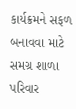કાર્યક્રમને સફળ બનાવવા માટે સમગ્ર શાળા પરિવાર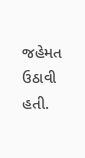જહેમત ઉઠાવી હતી.